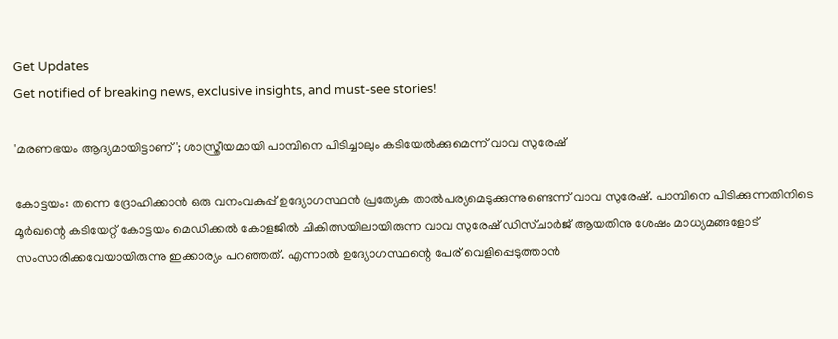Get Updates
Get notified of breaking news, exclusive insights, and must-see stories!

'മരണഭയം ആദ്യമായിട്ടാണ്'; ശാസ്ത്രീയമായി പാമ്പിനെ പിടിച്ചാലും കടിയേല്‍ക്കുമെന്ന് വാവ സുരേഷ്

കോട്ടയം: തന്നെ ദ്രോഹിക്കാന്‍ ഒരു വനംവകുപ്പ് ഉദ്യോഗസ്ഥന്‍ പ്രത്യേക താല്‍പര്യമെടുക്കുന്നുണ്ടെന്ന് വാവ സുരേഷ്. പാമ്പിനെ പിടിക്കുന്നതിനിടെ മൂര്‍ഖന്റെ കടിയേറ്റ് കോട്ടയം മെഡിക്കല്‍ കോളജില്‍ ചികിത്സയിലായിരുന്ന വാവ സുരേഷ് ഡിസ്ചാര്‍ജ് ആയതിനു ശേഷം മാധ്യമങ്ങളോട് സംസാരിക്കവേയായിരുന്നു ഇക്കാര്യം പറഞ്ഞത്. എന്നാല്‍ ഉദ്യോഗസ്ഥന്റെ പേര് വെളിപ്പെടുത്താന്‍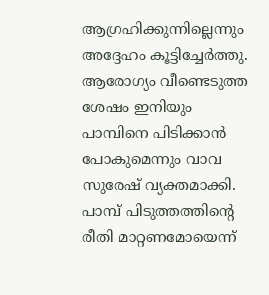ആഗ്രഹിക്കുന്നില്ലെന്നും അദ്ദേഹം കൂട്ടിച്ചേര്‍ത്തു. ആരോഗ്യം വീണ്ടെടുത്ത ശേഷം ഇനിയും പാമ്പിനെ പിടിക്കാന്‍ പോകുമെന്നും വാവ സുരേഷ് വ്യക്തമാക്കി. പാമ്പ് പിടുത്തത്തിന്റെ രീതി മാറ്റണമോയെന്ന്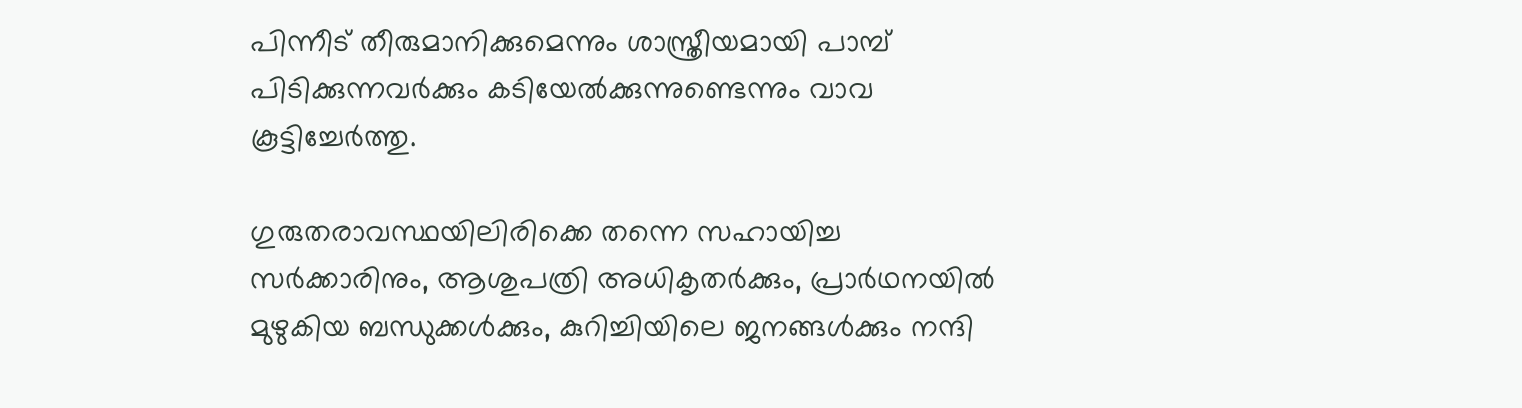പിന്നീട് തീരുമാനിക്കുമെന്നും ശാസ്ത്രീയമായി പാമ്പ് പിടിക്കുന്നവര്‍ക്കും കടിയേല്‍ക്കുന്നുണ്ടെന്നും വാവ കൂട്ടിച്ചേര്‍ത്തു.

ഗുരുതരാവസ്ഥയിലിരിക്കെ തന്നെ സഹായിച്ച സര്‍ക്കാരിനും, ആശുപത്രി അധികൃതര്‍ക്കും, പ്രാര്‍ഥനയില്‍ മുഴുകിയ ബന്ധുക്കള്‍ക്കും, കുറിച്ചിയിലെ ജനങ്ങള്‍ക്കും നന്ദി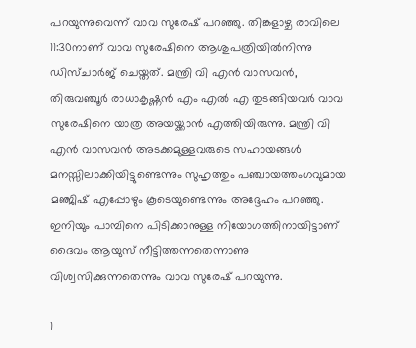പറയുന്നുവെന്ന് വാവ സുരേഷ് പറഞ്ഞു. തിങ്കളാഴ്ച രാവിലെ 11:30നാണ് വാവ സുരേഷിനെ ആശുപത്രിയില്‍നിന്നു ഡിസ്ചാര്‍ജ് ചെയ്തത്. മന്ത്രി വി എന്‍ വാസവന്‍, തിരുവഞ്ചൂര്‍ രാധാകൃഷ്ണന്‍ എം എല്‍ എ തുടങ്ങിയവര്‍ വാവ സുരേഷിനെ യാത്ര അയയ്ക്കാന്‍ എത്തിയിരുന്നു. മന്ത്രി വി എന്‍ വാസവന്‍ അടക്കമുള്ളവരുടെ സഹായങ്ങള്‍ മനസ്സിലാക്കിയിട്ടുണ്ടെന്നും സുഹൃത്തും പഞ്ചായത്തംഗവുമായ മഞ്ജിഷ് എപ്പോഴും കൂടെയുണ്ടെന്നും അദ്ദേഹം പറഞ്ഞു. ഇനിയും പാമ്പിനെ പിടിക്കാനുള്ള നിയോഗത്തിനായിട്ടാണ് ദൈവം ആയുസ് നീട്ടിത്തന്നതെന്നാണു വിശ്വസിക്കുന്നതെന്നും വാവ സുരേഷ് പറയുന്നു.

1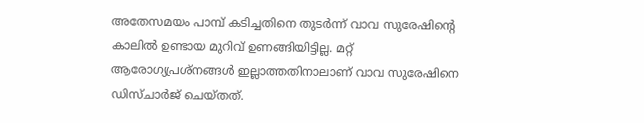അതേസമയം പാമ്പ് കടിച്ചതിനെ തുടര്‍ന്ന് വാവ സുരേഷിന്റെ കാലില്‍ ഉണ്ടായ മുറിവ് ഉണങ്ങിയിട്ടില്ല. മറ്റ് ആരോഗ്യപ്രശ്‌നങ്ങള്‍ ഇല്ലാത്തതിനാലാണ് വാവ സുരേഷിനെ ഡിസ്ചാര്‍ജ് ചെയ്തത്.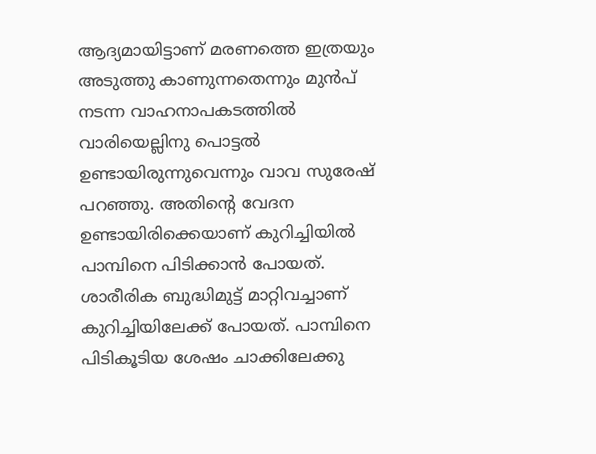ആദ്യമായിട്ടാണ് മരണത്തെ ഇത്രയും അടുത്തു കാണുന്നതെന്നും മുന്‍പ് നടന്ന വാഹനാപകടത്തില്‍ വാരിയെല്ലിനു പൊട്ടല്‍ ഉണ്ടായിരുന്നുവെന്നും വാവ സുരേഷ് പറഞ്ഞു. അതിന്റെ വേദന ഉണ്ടായിരിക്കെയാണ് കുറിച്ചിയില്‍ പാമ്പിനെ പിടിക്കാന്‍ പോയത്. ശാരീരിക ബുദ്ധിമുട്ട് മാറ്റിവച്ചാണ് കുറിച്ചിയിലേക്ക് പോയത്. പാമ്പിനെ പിടികൂടിയ ശേഷം ചാക്കിലേക്കു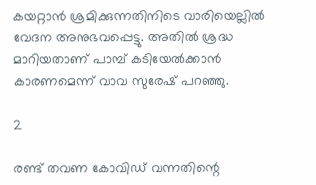കയറ്റാന്‍ ശ്രമിക്കുന്നതിനിടെ വാരിയെല്ലില്‍ വേദന അനുഭവപ്പെട്ടു. അതില്‍ ശ്രദ്ധ മാറിയതാണ് പാമ്പ് കടിയേല്‍ക്കാന്‍ കാരണമെന്ന് വാവ സുരേഷ് പറഞ്ഞു.

2

രണ്ട് തവണ കോവിഡ് വന്നതിന്റെ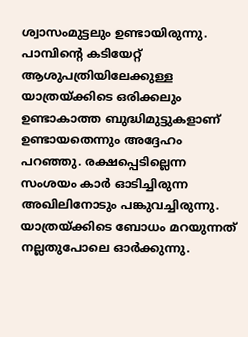ശ്വാസംമുട്ടലും ഉണ്ടായിരുന്നു. പാമ്പിന്റെ കടിയേറ്റ് ആശുപത്രിയിലേക്കുള്ള യാത്രയ്ക്കിടെ ഒരിക്കലും ഉണ്ടാകാത്ത ബുദ്ധിമുട്ടുകളാണ് ഉണ്ടായതെന്നും അദ്ദേഹം പറഞ്ഞു. രക്ഷപ്പെടില്ലെന്ന സംശയം കാര്‍ ഓടിച്ചിരുന്ന അഖിലിനോടും പങ്കുവച്ചിരുന്നു. യാത്രയ്ക്കിടെ ബോധം മറയുന്നത് നല്ലതുപോലെ ഓര്‍ക്കുന്നു.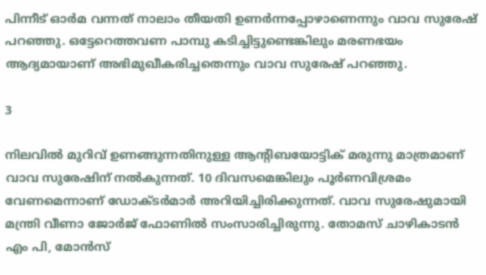പിന്നീട് ഓര്‍മ വന്നത് നാലാം തീയതി ഉണര്‍ന്നപ്പോഴാണെന്നും വാവ സുരേഷ് പറഞ്ഞു. ഒട്ടേറെത്തവണ പാമ്പു കടിച്ചിട്ടുണ്ടെങ്കിലും മരണഭയം ആദ്യമായാണ് അഭിമുഖീകരിച്ചതെന്നും വാവ സുരേഷ് പറഞ്ഞു.

3

നിലവില്‍ മുറിവ് ഉണങ്ങുന്നതിനുള്ള ആന്റിബയോട്ടിക് മരുന്നു മാത്രമാണ് വാവ സുരേഷിന് നല്‍കുന്നത്. 10 ദിവസമെങ്കിലും പൂര്‍ണവിശ്രമം വേണമെന്നാണ് ഡോക്ടര്‍മാര്‍ അറിയിച്ചിരിക്കുന്നത്. വാവ സുരേഷുമായി മന്ത്രി വീണാ ജോര്‍ജ് ഫോണില്‍ സംസാരിച്ചിരുന്നു. തോമസ് ചാഴികാടന്‍ എം പി, മോന്‍സ്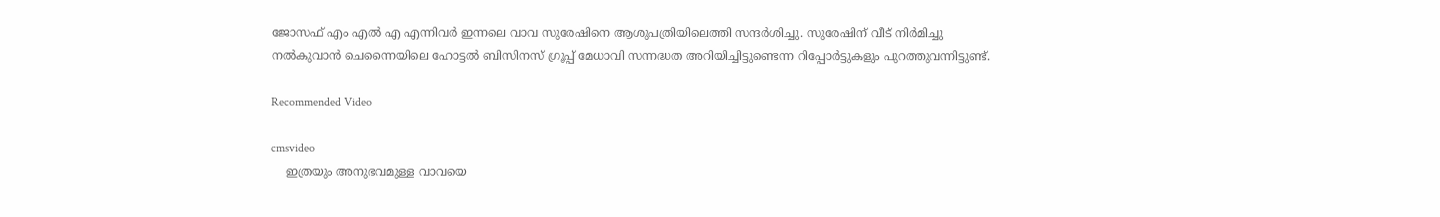ജോസഫ് എം എല്‍ എ എന്നിവര്‍ ഇന്നലെ വാവ സുരേഷിനെ ആശുപത്രിയിലെത്തി സന്ദര്‍ശിച്ചു. സുരേഷിന് വീട് നിര്‍മിച്ചു നല്‍കുവാന്‍ ചെന്നൈയിലെ ഹോട്ടല്‍ ബിസിനസ് ഗ്രൂപ്പ് മേധാവി സന്നദ്ധത അറിയിച്ചിട്ടുണ്ടെന്ന റിപ്പോര്‍ട്ടുകളും പുറത്തുവന്നിട്ടുണ്ട്.

Recommended Video

cmsvideo
    ഇത്രയും അനുഭവമുള്ള വാവയെ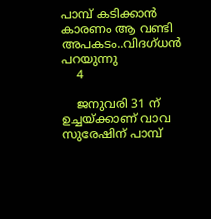പാമ്പ് കടിക്കാൻ കാരണം ആ വണ്ടി അപകടം..വിദഗ്ധൻ പറയുന്നു
    4

    ജനുവരി 31 ന് ഉച്ചയ്ക്കാണ് വാവ സുരേഷിന് പാമ്പ്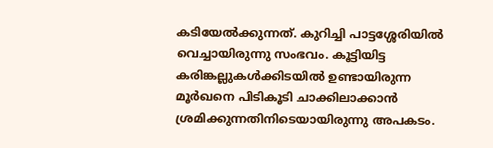കടിയേല്‍ക്കുന്നത്. കുറിച്ചി പാട്ടശ്ശേരിയില്‍ വെച്ചായിരുന്നു സംഭവം. കൂട്ടിയിട്ട കരിങ്കല്ലുകള്‍ക്കിടയില്‍ ഉണ്ടായിരുന്ന മൂര്‍ഖനെ പിടികൂടി ചാക്കിലാക്കാന്‍ ശ്രമിക്കുന്നതിനിടെയായിരുന്നു അപകടം.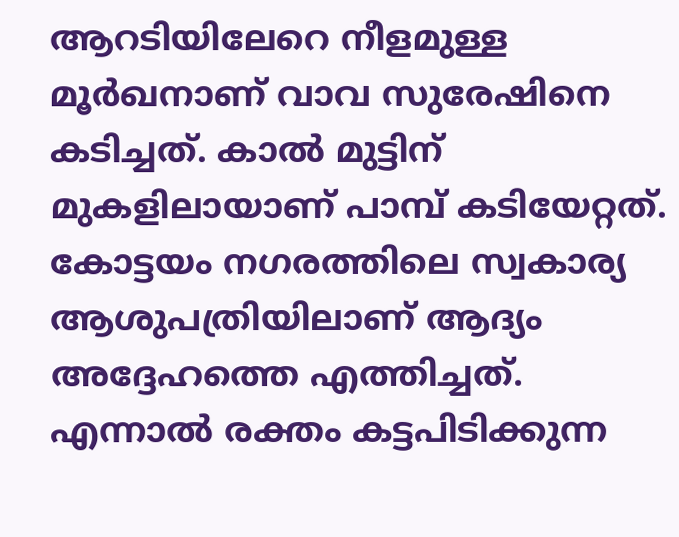ആറടിയിലേറെ നീളമുള്ള മൂര്‍ഖനാണ് വാവ സുരേഷിനെ കടിച്ചത്. കാല്‍ മുട്ടിന് മുകളിലായാണ് പാമ്പ് കടിയേറ്റത്. കോട്ടയം നഗരത്തിലെ സ്വകാര്യ ആശുപത്രിയിലാണ് ആദ്യം അദ്ദേഹത്തെ എത്തിച്ചത്. എന്നാല്‍ രക്തം കട്ടപിടിക്കുന്ന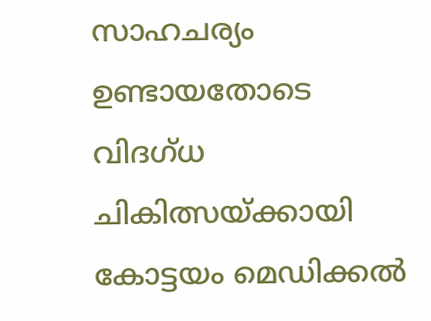സാഹചര്യം ഉണ്ടായതോടെ വിദഗ്ധ ചികിത്സയ്ക്കായി കോട്ടയം മെഡിക്കല്‍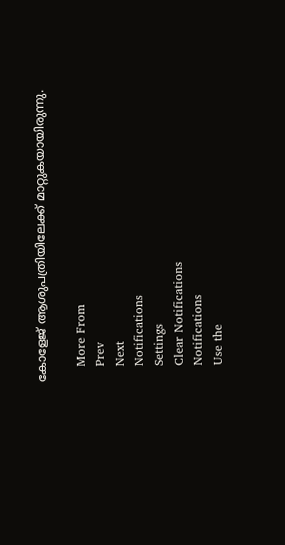കോളേജ് ആശുപത്രിയിലേക്ക് മാറ്റുകയായിരുന്നു.

    More From
    Prev
    Next
    Notifications
    Settings
    Clear Notifications
    Notifications
    Use the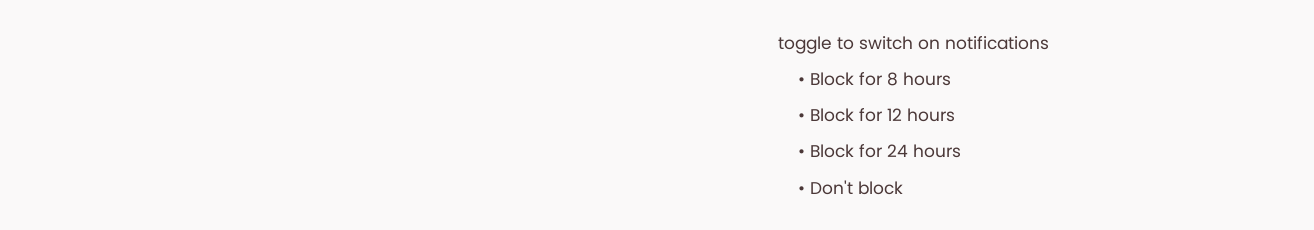toggle to switch on notifications
    • Block for 8 hours
    • Block for 12 hours
    • Block for 24 hours
    • Don't block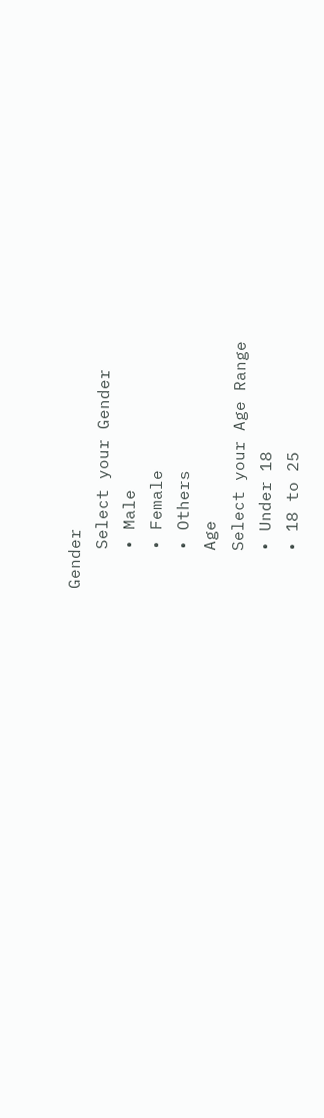Gender
    Select your Gender
    • Male
    • Female
    • Others
    Age
    Select your Age Range
    • Under 18
    • 18 to 25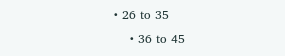• 26 to 35
    • 36 to 45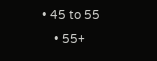• 45 to 55
    • 55+